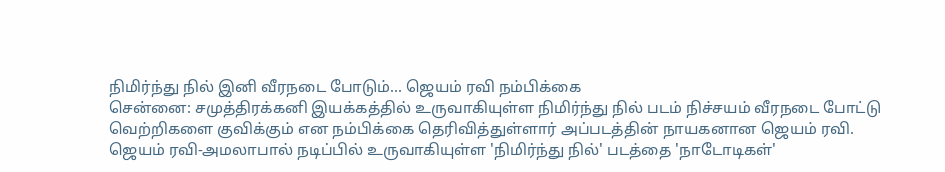நிமிர்ந்து நில் இனி வீரநடை போடும்... ஜெயம் ரவி நம்பிக்கை
சென்னை: சமுத்திரக்கனி இயக்கத்தில் உருவாகியுள்ள நிமிர்ந்து நில் படம் நிச்சயம் வீரநடை போட்டு வெற்றிகளை குவிக்கும் என நம்பிக்கை தெரிவித்துள்ளார் அப்படத்தின் நாயகனான ஜெயம் ரவி.
ஜெயம் ரவி-அமலாபால் நடிப்பில் உருவாகியுள்ள 'நிமிர்ந்து நில்' படத்தை 'நாடோடிகள்'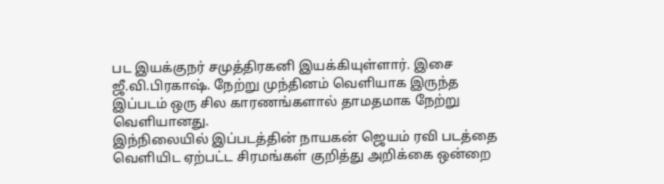பட இயக்குநர் சமுத்திரகனி இயக்கியுள்ளார். இசை ஜீ.வி.பிரகாஷ். நேற்று முந்தினம் வெளியாக இருந்த இப்படம் ஒரு சில காரணங்களால் தாமதமாக நேற்று வெளியானது.
இந்நிலையில் இப்படத்தின் நாயகன் ஜெயம் ரவி படத்தை வெளியிட ஏற்பட்ட சிரமங்கள் குறித்து அறிக்கை ஒன்றை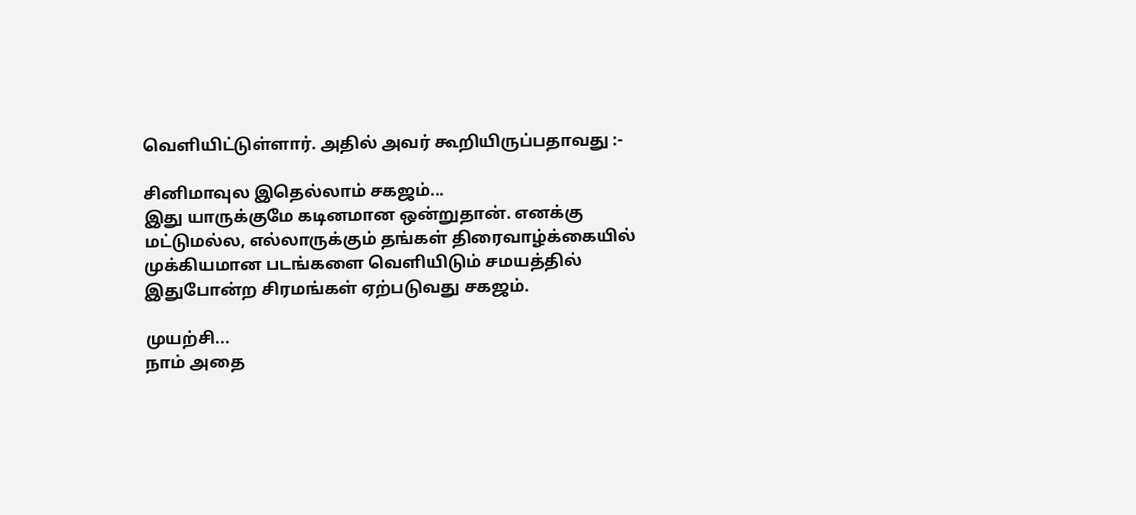வெளியிட்டுள்ளார். அதில் அவர் கூறியிருப்பதாவது :-

சினிமாவுல இதெல்லாம் சகஜம்...
இது யாருக்குமே கடினமான ஒன்றுதான். எனக்கு மட்டுமல்ல, எல்லாருக்கும் தங்கள் திரைவாழ்க்கையில் முக்கியமான படங்களை வெளியிடும் சமயத்தில் இதுபோன்ற சிரமங்கள் ஏற்படுவது சகஜம்.

முயற்சி...
நாம் அதை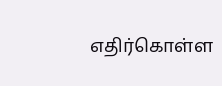எதிர்கொள்ள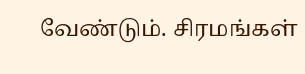வேண்டும். சிரமங்கள்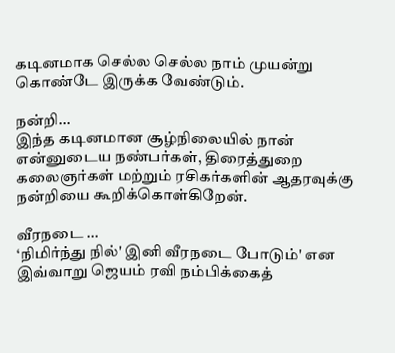கடினமாக செல்ல செல்ல நாம் முயன்று கொண்டே இருக்க வேண்டும்.

நன்றி...
இந்த கடினமான சூழ்நிலையில் நான் என்னுடைய நண்பர்கள், திரைத்துறை கலைஞர்கள் மற்றும் ரசிகர்களின் ஆதரவுக்கு நன்றியை கூறிக்கொள்கிறேன்.

வீரநடை ...
‘நிமிர்ந்து நில்' இனி வீரநடை போடும்' என இவ்வாறு ஜெயம் ரவி நம்பிக்கைத்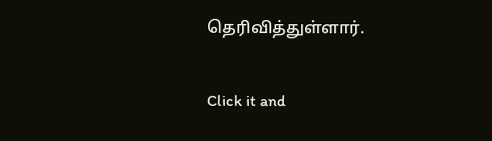தெரிவித்துள்ளார்.


Click it and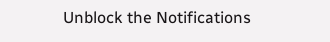Unblock the Notifications